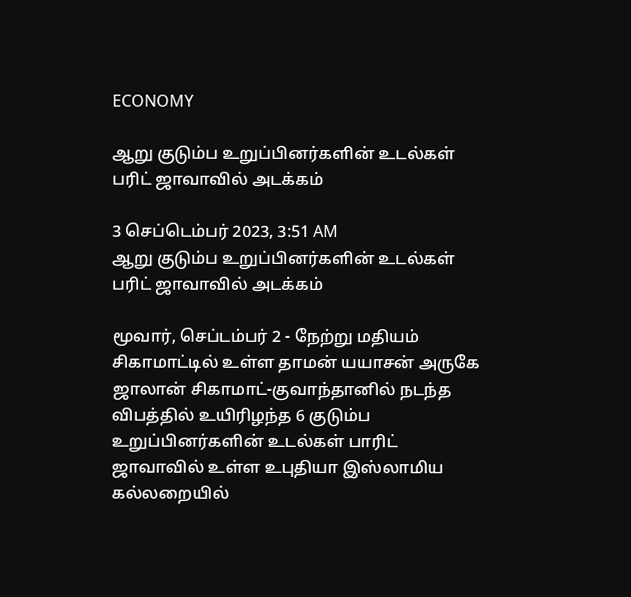ECONOMY

ஆறு குடும்ப உறுப்பினர்களின் உடல்கள் பரிட் ஜாவாவில் அடக்கம்

3 செப்டெம்பர் 2023, 3:51 AM
ஆறு குடும்ப உறுப்பினர்களின் உடல்கள் பரிட் ஜாவாவில் அடக்கம்

மூவார், செப்டம்பர் 2 - நேற்று மதியம் சிகாமாட்டில் உள்ள தாமன் யயாசன் அருகே ஜாலான் சிகாமாட்-குவாந்தானில் நடந்த விபத்தில் உயிரிழந்த 6 குடும்ப உறுப்பினர்களின் உடல்கள் பாரிட் ஜாவாவில் உள்ள உபுதியா இஸ்லாமிய கல்லறையில்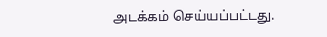அடக்கம் செய்யப்பட்டது.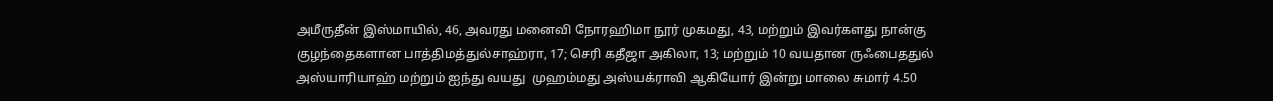அமீருதீன் இஸ்மாயில், 46, அவரது மனைவி நோரஹிமா நூர் முகமது, 43, மற்றும் இவர்களது நான்கு குழந்தைகளான பாத்திமத்துல்சாஹ்ரா, 17; செரி கதீஜா அகிலா, 13; மற்றும் 10 வயதான ருஃபைததுல் அஸ்யாரியாஹ் மற்றும் ஐந்து வயது  முஹம்மது அஸ்யக்ராவி ஆகியோர் இன்று மாலை சுமார் 4.50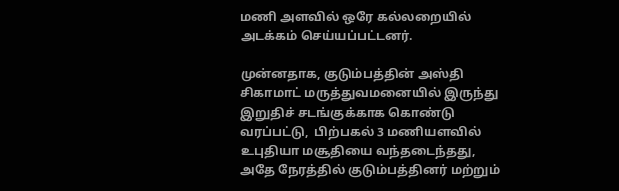மணி அளவில் ஒரே கல்லறையில் அடக்கம் செய்யப்பட்டனர்.

முன்னதாக, குடும்பத்தின் அஸ்தி   சிகாமாட் மருத்துவமனையில் இருந்து  இறுதிச் சடங்குக்காக கொண்டு வரப்பட்டு,  பிற்பகல் 3 மணியளவில் உபுதியா மசூதியை வந்தடைந்தது, அதே நேரத்தில் குடும்பத்தினர் மற்றும்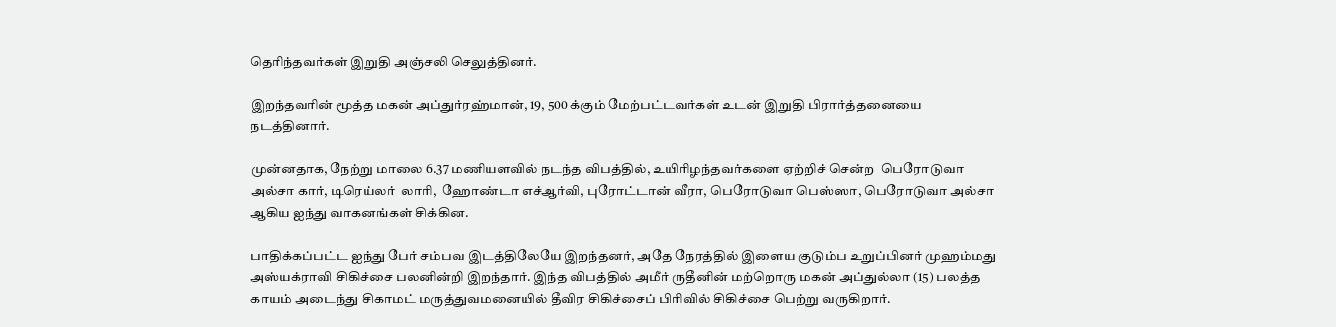தெரிந்தவர்கள் இறுதி அஞ்சலி செலுத்தினர்.

இறந்தவரின் மூத்த மகன் அப்துர்ரஹ்மான், 19, 500 க்கும் மேற்பட்டவர்கள் உடன் இறுதி பிரார்த்தனையை நடத்தினார்.

முன்னதாக, நேற்று மாலை 6.37 மணியளவில் நடந்த விபத்தில், உயிரிழந்தவர்களை ஏற்றிச் சென்ற  பெரோடுவா அல்சா கார், டிரெய்லர்  லாரி,  ஹோண்டா எச்ஆர்வி, புரோட்டான் வீரா, பெரோடுவா பெஸ்ஸா, பெரோடுவா அல்சா ஆகிய ஐந்து வாகனங்கள் சிக்கின.

பாதிக்கப்பட்ட ஐந்து பேர் சம்பவ இடத்திலேயே இறந்தனர், அதே நேரத்தில் இளைய குடும்ப உறுப்பினர் முஹம்மது அஸ்யக்ராவி சிகிச்சை பலனின்றி இறந்தார். இந்த விபத்தில் அமீர் ருதீனின் மற்றொரு மகன் அப்துல்லா (15) பலத்த காயம் அடைந்து சிகாமட் மருத்துவமனையில் தீவிர சிகிச்சைப் பிரிவில் சிகிச்சை பெற்று வருகிறார்.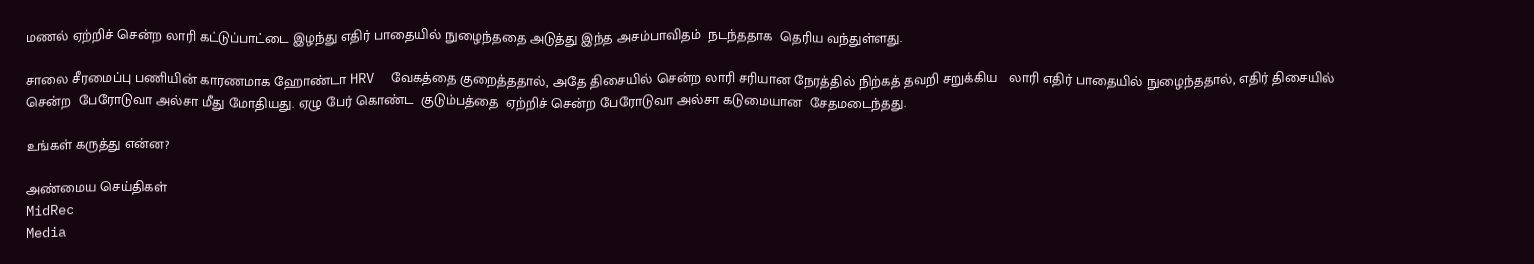மணல் ஏற்றிச் சென்ற லாரி கட்டுப்பாட்டை இழந்து எதிர் பாதையில் நுழைந்ததை அடுத்து இந்த அசம்பாவிதம்  நடந்ததாக  தெரிய வந்துள்ளது.

சாலை சீரமைப்பு பணியின் காரணமாக ஹோண்டா HRV  வேகத்தை குறைத்ததால், அதே திசையில் சென்ற லாரி சரியான நேரத்தில் நிற்கத் தவறி சறுக்கிய   லாரி எதிர் பாதையில் நுழைந்ததால், எதிர் திசையில்  சென்ற  பேரோடுவா அல்சா மீது மோதியது. ஏழு பேர் கொண்ட  குடும்பத்தை  ஏற்றிச் சென்ற பேரோடுவா அல்சா கடுமையான  சேதமடைந்தது.

உங்கள் கருத்து என்ன?

அண்மைய செய்திகள்
MidRec
Media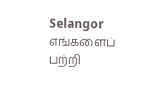Selangor
எங்களைப் பற்றி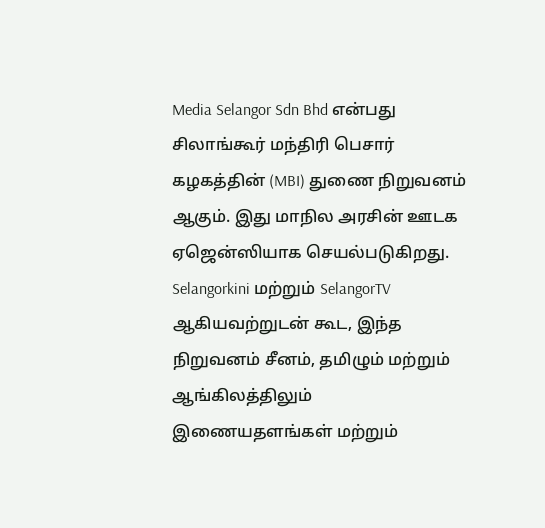Media Selangor Sdn Bhd என்பது சிலாங்கூர் மந்திரி பெசார் கழகத்தின் (MBI) துணை நிறுவனம் ஆகும். இது மாநில அரசின் ஊடக ஏஜென்ஸியாக செயல்படுகிறது. Selangorkini மற்றும் SelangorTV ஆகியவற்றுடன் கூட, இந்த நிறுவனம் சீனம், தமிழும் மற்றும் ஆங்கிலத்திலும் இணையதளங்கள் மற்றும்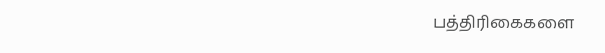பத்திரிகைகளை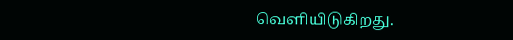வெளியிடுகிறது.